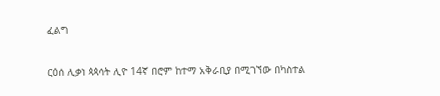ፈልግ

ርዕሰ ሊቃነ ጳጳሳት ሊዮ 14ኛ በሮም ከተማ አቅራቢያ በሚገኘው በካስተል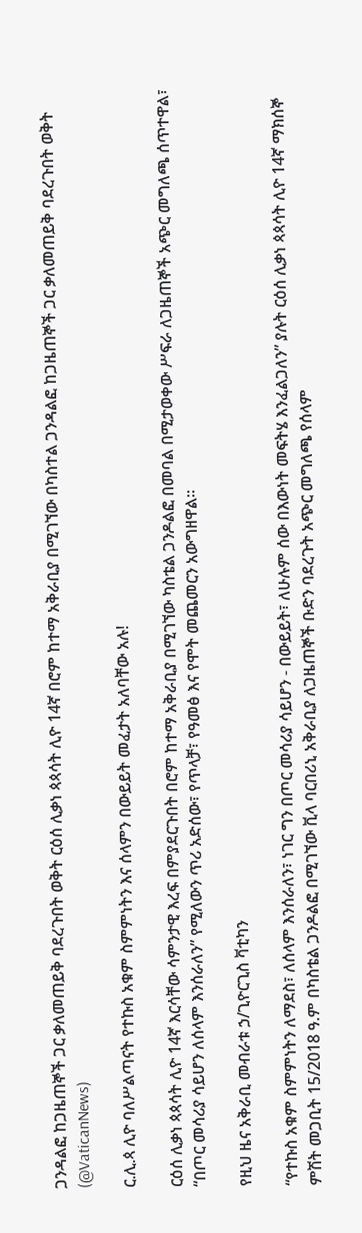ጋንዳልፎ ከጋዜጠኞች ጋር ቃለመጠይቅ ባደረጉበት ወቅት ርዕሰ ሊቃነ ጳጳሳት ሊዮ 14ኛ በሮም ከተማ አቅራቢያ በሚገኘው በካስተል ጋንዳልፎ ከጋዜጠኞች ጋር ቃለመጠይቅ ባደረጉበት ወቅት   (@VaticanNews)

ር.ሊ.ጳ ሊዮ ባለሥልጣናት የተኩስ አቁም ስምምነትን እና ሰላምን በውይይት መፈታት አለባቸው አሉ!

ርዕሰ ሊቃነ ጳጳሳት ሊዮ 14ኛ እርሳቸው ሳምንታዊ እረፍ በምያደርጉበት በሮም ከተማ አቅራቢያ በሚገኘው ካስቴል ጋንዶልፎ በመባል በሚታወቀው ሥፍራ ለጋዜጠኞች አጭር መግለጫ ሰጥተዋል፣ “በጦር መሳሪያ ሳይሆን ለሰላም እንሰራለን” የሚለውን ጥሪ አድሰው፣ የጥላቻ፣ የዓመፅ እና የሞት መጨመርን አውግዘዋል።

የዚህ ዜና አቅራቢ መብራቱ ኃ/ጊዮርጊስ ቫቲካን

“የተኩስ አቁም ስምምነትን ለማደስ፣ ለሰላም እንሰራለን፣ ነገር ግን በጦር መሳሪያ ሳይሆን - በውይይት፣ ለሁሉም ሰው በእውነት መፍትሄ እንፈልጋለን” ያሉት ርዕሰ ሊቃነ ጳጳሳት ሊዮ 14ኛ ማክሰኞ ምሽት መጋቢት 15/2018 ዓ.ም በካስቴል ጋንዶልፎ በሚገኘው ቪላ ባርበሪኒ አቅራቢያ ለጋዜጠኞች ቡድን ባደረጉት አጭር መግለጫ የሰላም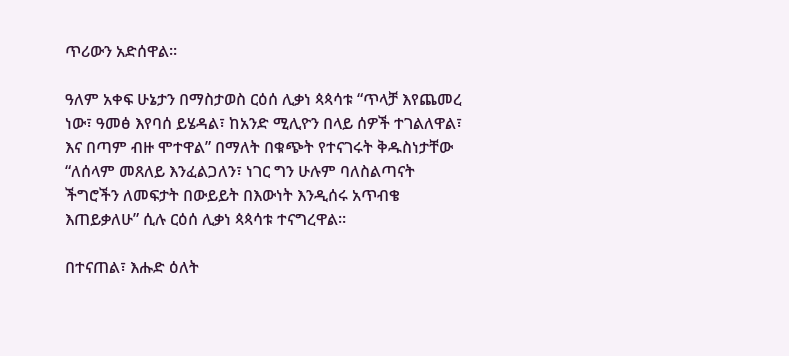ጥሪውን አድሰዋል።

ዓለም አቀፍ ሁኔታን በማስታወስ ርዕሰ ሊቃነ ጳጳሳቱ “ጥላቻ እየጨመረ ነው፣ ዓመፅ እየባሰ ይሄዳል፣ ከአንድ ሚሊዮን በላይ ሰዎች ተገልለዋል፣ እና በጣም ብዙ ሞተዋል” በማለት በቁጭት የተናገሩት ቅዱስነታቸው “ለሰላም መጸለይ እንፈልጋለን፣ ነገር ግን ሁሉም ባለስልጣናት ችግሮችን ለመፍታት በውይይት በእውነት እንዲሰሩ አጥብቄ እጠይቃለሁ” ሲሉ ርዕሰ ሊቃነ ጳጳሳቱ ተናግረዋል።

በተናጠል፣ እሑድ ዕለት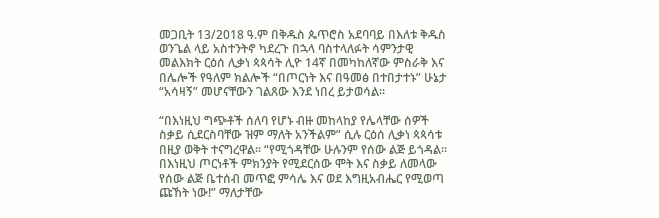መጋቢት 13/2018 ዓ.ም በቅዱስ ጴጥሮስ አደባባይ በእለቱ ቅዱስ ወንጌል ላይ አስተንትኖ ካደረጉ በኋላ ባስተላለፉት ሳምንታዊ መልእክት ርዕሰ ሊቃነ ጳጳሳት ሊዮ 14ኛ በመካከለኛው ምስራቅ እና በሌሎች የዓለም ክልሎች “በጦርነት እና በዓመፅ በተበታተኑ” ሁኔታ “አሳዛኝ” መሆናቸውን ገልጸው እንደ ነበረ ይታወሳል።

“በእነዚህ ግጭቶች ሰለባ የሆኑ ብዙ መከላከያ የሌላቸው ሰዎች ስቃይ ሲደርስባቸው ዝም ማለት አንችልም” ሲሉ ርዕሰ ሊቃነ ጳጳሳቱ በዚያ ወቅት ተናግረዋል። “የሚጎዳቸው ሁሉንም የሰው ልጅ ይጎዳል። በእነዚህ ጦርነቶች ምክንያት የሚደርሰው ሞት እና ስቃይ ለመላው የሰው ልጅ ቤተሰብ መጥፎ ምሳሌ እና ወደ እግዚአብሔር የሚወጣ ጩኸት ነው!” ማለታቸው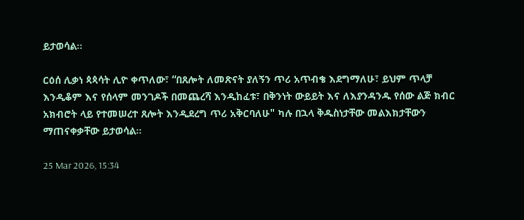ይታወሳል።

ርዕሰ ሊቃነ ጳጳሳት ሊዮ ቀጥለው፣ “በጸሎት ለመጽናት ያለኝን ጥሪ አጥብቄ እደግማለሁ፣ ይህም ጥላቻ እንዲቆም እና የሰላም መንገዶች በመጨረሻ እንዲከፈቱ፣ በቅንነት ውይይት እና ለእያንዳንዱ የሰው ልጅ ክብር አክብሮት ላይ የተመሠረተ ጸሎት እንዲደረግ ጥሪ አቅርባለሁ" ካሉ በኋላ ቅዱስነታቸው መልእክታቸውን ማጠናቀቃቸው ይታወሳል።

25 Mar 2026, 15:34